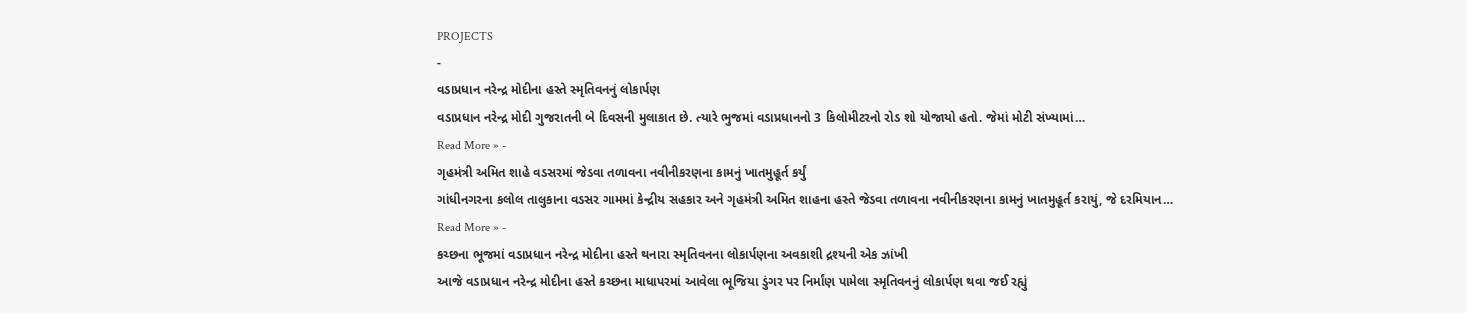PROJECTS
-
વડાપ્રધાન નરેન્દ્ર મોદીના હસ્તે સ્મૃતિવનનું લોકાર્પણ
વડાપ્રધાન નરેન્દ્ર મોદી ગુજરાતની બે દિવસની મુલાકાત છે. ત્યારે ભુજમાં વડાપ્રધાનનો 3 કિલોમીટરનો રોડ શો યોજાયો હતો. જેમાં મોટી સંખ્યામાં…
Read More » -
ગૃહમંત્રી અમિત શાહે વડસરમાં જેડવા તળાવના નવીનીકરણના કામનું ખાતમુહૂર્ત કર્યું
ગાંધીનગરના કલોલ તાલુકાના વડસર ગામમાં કેન્દ્રીય સહકાર અને ગૃહમંત્રી અમિત શાહના હસ્તે જેડવા તળાવના નવીનીકરણના કામનું ખાતમુહૂર્ત કરાયું, જે દરમિયાન…
Read More » -
કચ્છના ભૂજમાં વડાપ્રધાન નરેન્દ્ર મોદીના હસ્તે થનારા સ્મૃતિવનના લોકાર્પણના અવકાશી દ્રશ્યની એક ઝાંખી
આજે વડાપ્રધાન નરેન્દ્ર મોદીના હસ્તે કચ્છના માધાપરમાં આવેલા ભૂજિયા ડુંગર પર નિર્માંણ પામેલા સ્મૃતિવનનું લોકાર્પણ થવા જઈ રહ્યું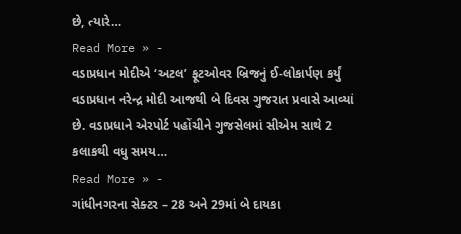છે, ત્યારે…
Read More » -
વડાપ્રધાન મોદીએ ‘અટલ’ ફૂટઓવર બ્રિજનું ઈ-લોકાર્પણ કર્યું
વડાપ્રધાન નરેન્દ્ર મોદી આજથી બે દિવસ ગુજરાત પ્રવાસે આવ્યાં છે. વડાપ્રધાને એરપોર્ટ પહોંચીને ગુજસેલમાં સીએમ સાથે 2 કલાકથી વધુ સમય…
Read More » -
ગાંધીનગરના સેક્ટર – 28 અને 29માં બે દાયકા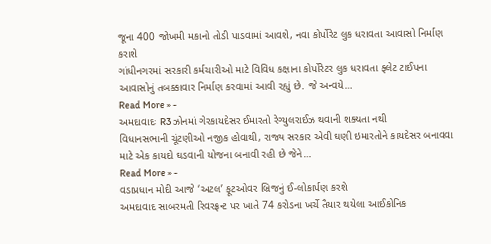જૂના 400 જોખમી મકાનો તોડી પાડવામાં આવશે, નવા કોર્પોરેટ લુક ધરાવતા આવાસો નિર્માણ કરાશે
ગાંધીનગરમાં સરકારી કર્મચારીઓ માટે વિવિધ કક્ષાના કોર્પોરેટર લુક ધરાવતા ફ્લેટ ટાઈપના આવાસોનું તબક્કાવાર નિર્માણ કરવામાં આવી રહ્યું છે. જે અન્વયે…
Read More » -
અમદાવાદઃ R3 ઝોનમાં ગેરકાયદેસર ઈમારતો રેગ્યુલરાઈઝ થવાની શક્યતા નથી
વિધાનસભાની ચૂંટણીઓ નજીક હોવાથી, રાજ્ય સરકાર એવી ઘણી ઇમારતોને કાયદેસર બનાવવા માટે એક કાયદો ઘડવાની યોજના બનાવી રહી છે જેને…
Read More » -
વડાપ્રધાન મોદી આજે ‘અટલ’ ફૂટઓવર બ્રિજનું ઈ-લોકાર્પણ કરશે
અમદાવાદ સાબરમતી રિવરફ્રન્ટ પર ખાતે 74 કરોડના ખર્ચે તૈયાર થયેલા આઈકોનિક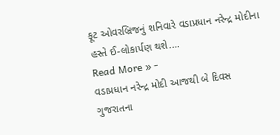ફૂટ ઓવરબ્રિજનું શનિવારે વડાપ્રધાન નરેન્દ્ર મોદીના હસ્તે ઈ-લોકાર્પણ થશે.…
Read More » -
વડાપ્રધાન નરેન્દ્ર મોદી આજથી બે દિવસ ગુજરાતના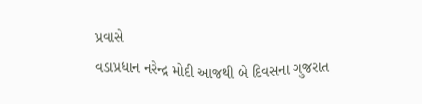પ્રવાસે
વડાપ્રધાન નરેન્દ્ર મોદી આજથી બે દિવસના ગુજરાત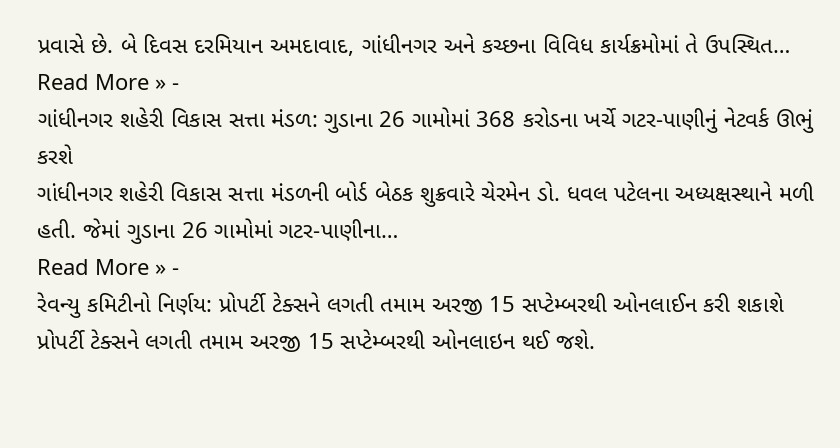પ્રવાસે છે. બે દિવસ દરમિયાન અમદાવાદ, ગાંધીનગર અને કચ્છના વિવિધ કાર્યક્રમોમાં તે ઉપસ્થિત…
Read More » -
ગાંધીનગર શહેરી વિકાસ સત્તા મંડળ: ગુડાના 26 ગામોમાં 368 કરોડના ખર્ચે ગટર-પાણીનું નેટવર્ક ઊભું કરશે
ગાંધીનગર શહેરી વિકાસ સત્તા મંડળની બોર્ડ બેઠક શુક્રવારે ચેરમેન ડો. ધવલ પટેલના અધ્યક્ષસ્થાને મળી હતી. જેમાં ગુડાના 26 ગામોમાં ગટર-પાણીના…
Read More » -
રેવન્યુ કમિટીનો નિર્ણય: પ્રોપર્ટી ટેક્સને લગતી તમામ અરજી 15 સપ્ટેમ્બરથી ઓનલાઈન કરી શકાશે
પ્રોપર્ટી ટેક્સને લગતી તમામ અરજી 15 સપ્ટેમ્બરથી ઓનલાઇન થઈ જશે.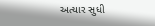અત્યાર સુધી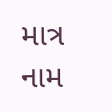માત્ર નામ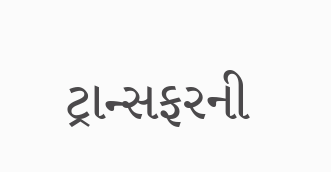ટ્રાન્સફરની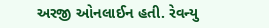અરજી ઓનલાઈન હતી. રેવન્યુ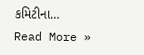કમિટીના…
Read More »